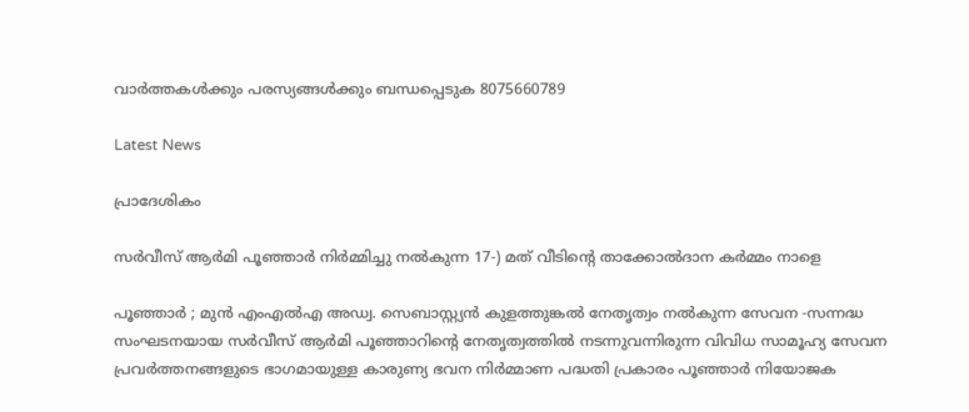വാർത്തകൾക്കും പരസ്യങ്ങൾക്കും ബന്ധപ്പെടുക 8075660789

Latest News

പ്രാദേശികം

സർവീസ് ആർമി പൂഞ്ഞാർ നിർമ്മിച്ചു നൽകുന്ന 17-) മത് വീടിന്റെ താക്കോൽദാന കർമ്മം നാളെ

പൂഞ്ഞാർ ; മുൻ എംഎൽഎ അഡ്വ. സെബാസ്റ്റ്യൻ കുളത്തുങ്കൽ നേതൃത്വം നൽകുന്ന സേവന -സന്നദ്ധ സംഘടനയായ സർവീസ് ആർമി പൂഞ്ഞാറിന്റെ നേതൃത്വത്തിൽ നടന്നുവന്നിരുന്ന വിവിധ സാമൂഹ്യ സേവന പ്രവർത്തനങ്ങളുടെ ഭാഗമായുള്ള കാരുണ്യ ഭവന നിർമ്മാണ പദ്ധതി പ്രകാരം പൂഞ്ഞാർ നിയോജക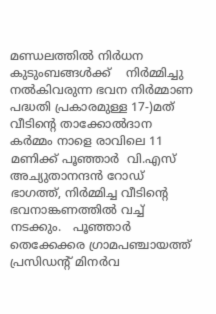മണ്ഡലത്തിൽ നിർധന കുടുംബങ്ങൾക്ക്    നിർമ്മിച്ചു നൽകിവരുന്ന ഭവന നിർമ്മാണ പദ്ധതി പ്രകാരമുള്ള 17-)മത് വീടിന്റെ താക്കോൽദാന കർമ്മം നാളെ രാവിലെ 11 മണിക്ക് പൂഞ്ഞാർ  വി.എസ് അച്യുതാനന്ദൻ റോഡ് ഭാഗത്ത്, നിർമ്മിച്ച വീടിന്റെ ഭവനാങ്കണത്തിൽ വച്ച് നടക്കും.   പൂഞ്ഞാർ തെക്കേക്കര ഗ്രാമപഞ്ചായത്ത് പ്രസിഡന്റ് മിനർവ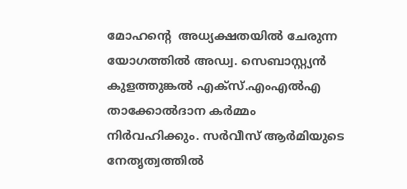മോഹന്റെ  അധ്യക്ഷതയിൽ ചേരുന്ന യോഗത്തിൽ അഡ്വ. സെബാസ്റ്റ്യൻ കുളത്തുങ്കൽ എക്സ്.എംഎൽഎ താക്കോൽദാന കർമ്മം നിർവഹിക്കും. സർവീസ് ആർമിയുടെ നേതൃത്വത്തിൽ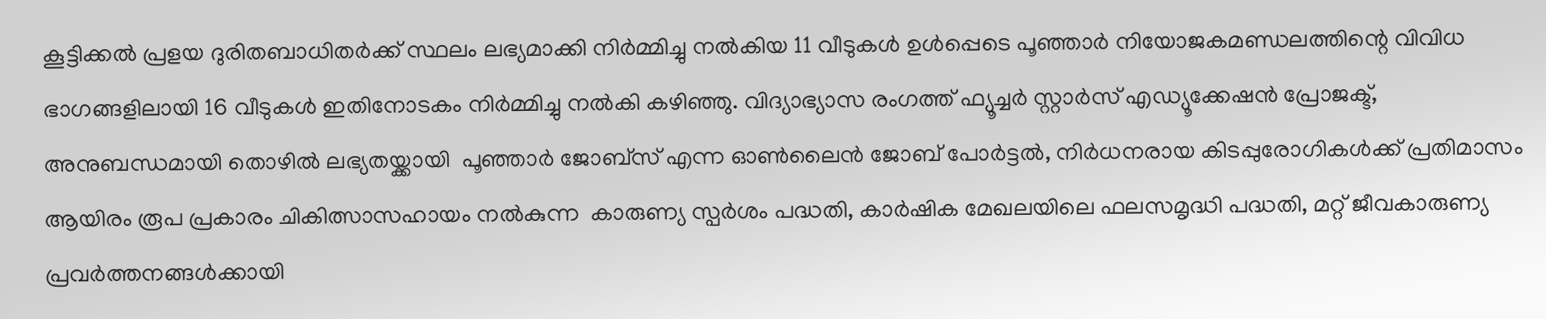കൂട്ടിക്കൽ പ്രളയ ദുരിതബാധിതർക്ക് സ്ഥലം ലഭ്യമാക്കി നിർമ്മിച്ചു നൽകിയ 11 വീടുകൾ ഉൾപ്പെടെ പൂഞ്ഞാർ നിയോജകമണ്ഡലത്തിന്റെ വിവിധ ഭാഗങ്ങളിലായി 16 വീടുകൾ ഇതിനോടകം നിർമ്മിച്ചു നൽകി കഴിഞ്ഞു. വിദ്യാഭ്യാസ രംഗത്ത് ഫ്യൂച്ചർ സ്റ്റാർസ് എഡ്യൂക്കേഷൻ പ്രോജക്ട്, അനുബന്ധമായി തൊഴിൽ ലഭ്യതയ്ക്കായി  പൂഞ്ഞാർ ജോബ്സ് എന്ന ഓൺലൈൻ ജോബ് പോർട്ടൽ, നിർധനരായ കിടപ്പുരോഗികൾക്ക് പ്രതിമാസം ആയിരം രൂപ പ്രകാരം ചികിത്സാസഹായം നൽകുന്ന  കാരുണ്യ സ്പർശം പദ്ധതി, കാർഷിക മേഖലയിലെ ഫലസമൃദ്ധി പദ്ധതി, മറ്റ് ജീവകാരുണ്യ പ്രവർത്തനങ്ങൾക്കായി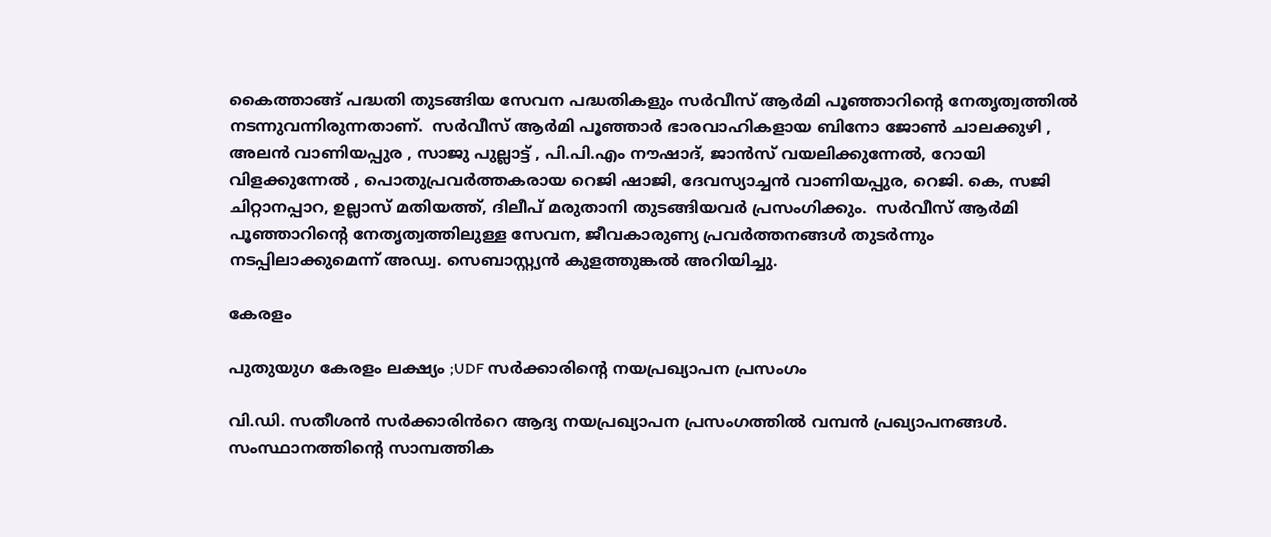കൈത്താങ്ങ് പദ്ധതി തുടങ്ങിയ സേവന പദ്ധതികളും സർവീസ് ആർമി പൂഞ്ഞാറിന്റെ നേതൃത്വത്തിൽ നടന്നുവന്നിരുന്നതാണ്.  സർവീസ് ആർമി പൂഞ്ഞാർ ഭാരവാഹികളായ ബിനോ ജോൺ ചാലക്കുഴി , അലൻ വാണിയപ്പുര , സാജു പുല്ലാട്ട് , പി.പി.എം നൗഷാദ്, ജാൻസ് വയലിക്കുന്നേൽ, റോയി വിളക്കുന്നേൽ , പൊതുപ്രവർത്തകരായ റെജി ഷാജി, ദേവസ്യാച്ചൻ വാണിയപ്പുര, റെജി. കെ, സജി ചിറ്റാനപ്പാറ, ഉല്ലാസ് മതിയത്ത്, ദിലീപ് മരുതാനി തുടങ്ങിയവർ പ്രസംഗിക്കും.  സർവീസ് ആർമി പൂഞ്ഞാറിന്റെ നേതൃത്വത്തിലുള്ള സേവന, ജീവകാരുണ്യ പ്രവർത്തനങ്ങൾ തുടർന്നും നടപ്പിലാക്കുമെന്ന് അഡ്വ. സെബാസ്റ്റ്യൻ കുളത്തുങ്കൽ അറിയിച്ചു.

കേരളം

പുതുയുഗ കേരളം ലക്ഷ്യം ;UDF സർക്കാരിൻ്റെ നയപ്രഖ്യാപന പ്രസംഗം

വി.ഡി. സതീശൻ സർക്കാരി‍ൻറെ ആദ്യ നയപ്രഖ്യാപന പ്രസംഗത്തിൽ വമ്പൻ പ്രഖ്യാപനങ്ങൾ. സംസ്ഥാനത്തിന്‍റെ സാമ്പത്തിക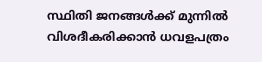സ്ഥിതി ജനങ്ങൾക്ക് മുന്നിൽ വിശദീകരിക്കാൻ ധവളപത്രം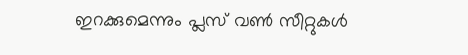ഇറക്കുമെന്നും പ്ലസ് വൺ സീറ്റുകൾ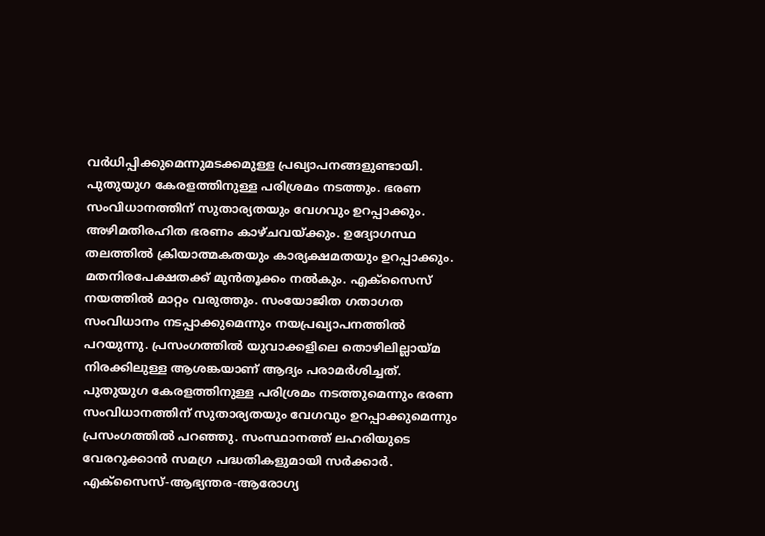വർധിപ്പിക്കുമെന്നുമടക്കമുള്ള പ്രഖ്യാപനങ്ങളുണ്ടായി. പുതുയുഗ കേരളത്തിനുള്ള പരിശ്രമം നടത്തും. ഭരണ സംവിധാനത്തിന് സുതാര്യതയും വേഗവും ഉറപ്പാക്കും. അഴിമതിരഹിത ഭരണം കാഴ്‌ചവയ്ക്കും. ഉദ്യോഗസ്ഥ തലത്തിൽ ക്രിയാത്മകതയും കാര്യക്ഷമതയും ഉറപ്പാക്കും. മതനിരപേക്ഷതക്ക് മുൻതൂക്കം നൽകും. എക്സൈസ് നയത്തിൽ മാറ്റം വരുത്തും. സംയോജിത ഗതാഗത സംവിധാനം നടപ്പാക്കുമെന്നും നയപ്രഖ്യാപനത്തിൽ പറയുന്നു. പ്രസംഗത്തിൽ യുവാക്കളിലെ തൊഴിലില്ലായ്മ നിരക്കിലുള്ള ആശങ്കയാണ് ആദ്യം പരാമർശിച്ചത്. പുതുയുഗ കേരളത്തിനുള്ള പരിശ്രമം നടത്തുമെന്നും ഭരണ സംവിധാനത്തിന് സുതാര്യതയും വേഗവും ഉറപ്പാക്കുമെന്നും പ്രസംഗത്തിൽ പറഞ്ഞു. സംസ്ഥാനത്ത് ലഹരിയുടെ വേരറുക്കാൻ സമഗ്ര പദ്ധതികളുമായി സർക്കാർ. എക്സൈസ്-ആഭ്യന്തര-ആരോഗ്യ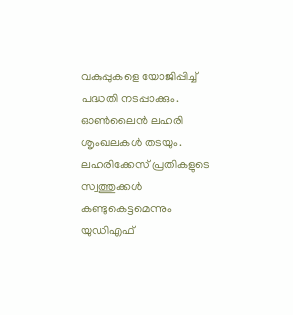വകുപ്പുകളെ യോജിപ്പിച്ച് പദ്ധതി നടപ്പാക്കും. ഓൺലൈൻ ലഹരി ശൃംഖലകൾ തടയും. ലഹരിക്കേസ് പ്രതികളുടെ സ്വത്തുക്കൾ കണ്ടുകെട്ടമെന്നും യുഡിഎഫ്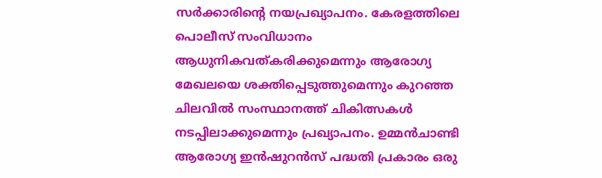സർക്കാരിന്റെ നയപ്രഖ്യാപനം. കേരളത്തിലെ പൊലീസ് സംവിധാനം ആധുനികവത്കരിക്കുമെന്നും ആരോഗ്യ മേഖലയെ ശക്തിപ്പെടുത്തുമെന്നും കുറഞ്ഞ ചിലവിൽ സംസ്ഥാനത്ത് ചികിത്സകൾ നടപ്പിലാക്കുമെന്നും പ്രഖ്യാപനം. ഉമ്മൻചാണ്ടി ആരോഗ്യ ഇൻഷുറൻസ് പദ്ധതി പ്രകാരം ഒരു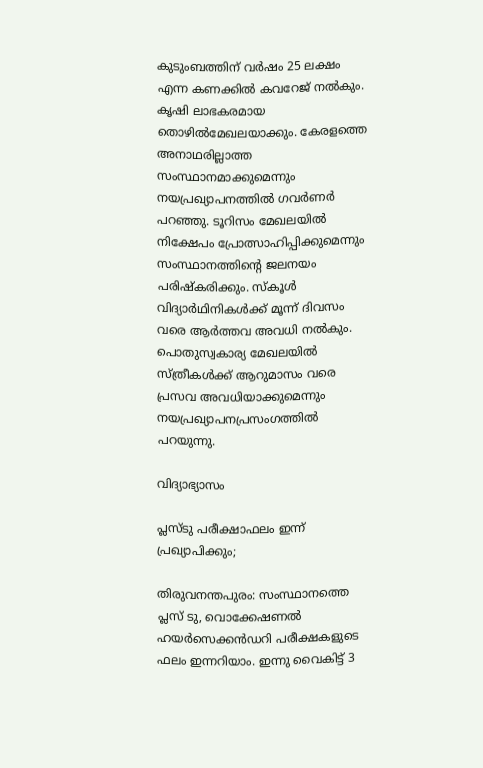കുടുംബത്തിന് വർഷം 25 ലക്ഷം എന്ന കണക്കിൽ കവറേജ് നൽകും. കൃഷി ലാഭകരമായ തൊഴിൽമേഖലയാക്കും. കേരളത്തെ അനാഥരില്ലാത്ത സംസ്ഥാനമാക്കുമെന്നും നയപ്രഖ്യാപനത്തിൽ ഗവർണർ പറഞ്ഞു. ടൂറിസം മേഖലയിൽ നിക്ഷേപം പ്രോത്സാഹിപ്പിക്കുമെന്നും സംസ്ഥാനത്തിന്റെ ജലനയം പരിഷ്‌കരിക്കും. സ്കൂൾ വിദ്യാർഥിനികൾക്ക് മൂന്ന് ദിവസം വരെ ആർത്തവ അവധി നൽകും. പൊതുസ്വകാര്യ മേഖലയിൽ സ്ത്രീകൾക്ക് ആറുമാസം വരെ പ്രസവ അവധിയാക്കുമെന്നും നയപ്രഖ്യാപനപ്രസംഗത്തിൽ പറയുന്നു.

വിദ്യാഭ്യാസം

പ്ലസ്ടു പരീക്ഷാഫലം ഇന്ന് പ്രഖ്യാപിക്കും;

തിരുവനന്തപുരം: സംസ്ഥാനത്തെ പ്ലസ് ടു, വൊക്കേഷണൽ ഹയർസെക്കൻഡറി പരീക്ഷകളുടെ ഫലം ഇന്നറിയാം. ഇന്നു വൈകിട്ട് 3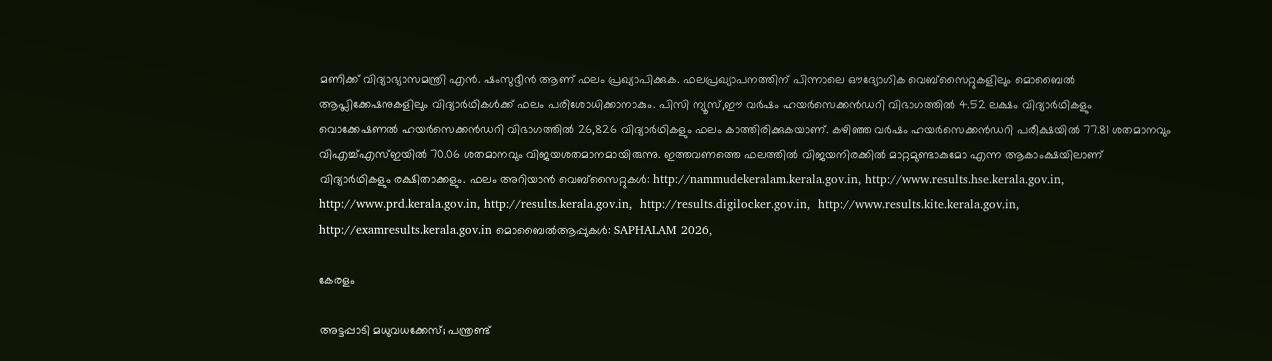മണിക്ക് വിദ്യാഭ്യാസമന്ത്രി എൻ. ഷംസുദ്ദീൻ ആണ് ഫലം പ്രഖ്യാപിക്കുക. ഫലപ്രഖ്യാപനത്തിന് പിന്നാലെ ഔദ്യോഗിക വെബ്സൈറ്റുകളിലും മൊബൈൽ ആപ്ലിക്കേഷനുകളിലും വിദ്യാർഥികൾക്ക് ഫലം പരിശോധിക്കാനാകും. പിസി ന്യൂസ്‌,ഈ വർഷം ഹയർസെക്കൻഡറി വിഭാഗത്തിൽ 4.52 ലക്ഷം വിദ്യാർഥികളും വൊക്കേഷണൽ ഹയർസെക്കൻഡറി വിഭാഗത്തിൽ 26,826 വിദ്യാർഥികളും ഫലം കാത്തിരിക്കുകയാണ്. കഴിഞ്ഞ വർഷം ഹയർസെക്കൻഡറി പരീക്ഷയിൽ 77.81 ശതമാനവും വിഎച്ച്എസ്ഇയിൽ 70.06 ശതമാനവും വിജയശതമാനമായിരുന്നു. ഇത്തവണത്തെ ഫലത്തിൽ വിജയനിരക്കിൽ മാറ്റമുണ്ടാകുമോ എന്ന ആകാംക്ഷയിലാണ് വിദ്യാർഥികളും രക്ഷിതാക്കളും. ഫലം അറിയാൻ വെബ്സൈറ്റുകൾ: http://nammudekeralam.kerala.gov.in, http://www.results.hse.kerala.gov.in, http://www.prd.kerala.gov.in, http://results.kerala.gov.in,  http://results.digilocker.gov.in,  http://www.results.kite.kerala.gov.in,  http://examresults.kerala.gov.in മൊബൈൽആപ്പുകൾ: SAPHALAM 2026,

കേരളം

അട്ടപ്പാടി മധുവധക്കേസ്; പന്ത്രണ്ട്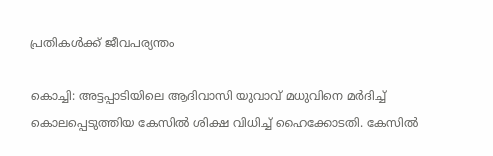പ്രതികൾക്ക് ജീവപര്യന്തം

കൊച്ചി: അട്ടപ്പാടിയിലെ ആദിവാസി യുവാവ് മധുവിനെ മര്‍ദിച്ച് കൊലപ്പെടുത്തിയ കേസില്‍ ശിക്ഷ വിധിച്ച് ഹൈക്കോടതി. കേസിൽ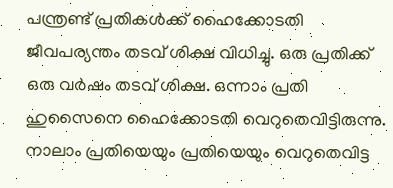പന്ത്രണ്ട് പ്രതികൾക്ക് ഹൈക്കോടതി ജീവപര്യന്തം തടവ് ശിക്ഷ വിധിച്ചു. ഒരു പ്രതിക്ക് ഒരു വർഷം തടവ് ശിക്ഷ. ഒന്നാം പ്രതി ഹുസൈനെ ഹൈക്കോടതി വെറുതെവിട്ടിരുന്നു. നാലാം പ്രതിയെയും പ്രതിയെയും വെറുതെവിട്ട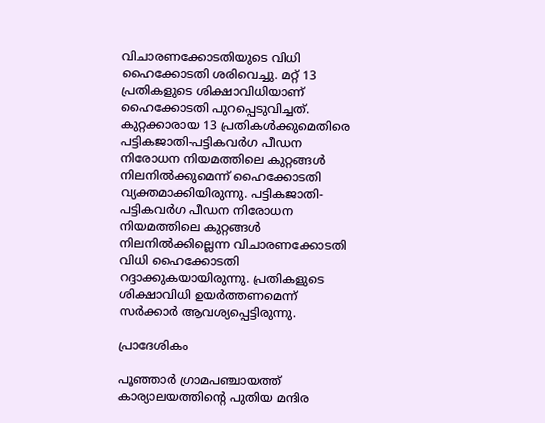വിചാരണക്കോടതിയുടെ വിധി ഹൈക്കോടതി ശരിവെച്ചു. മറ്റ് 13 പ്രതികളുടെ ശിക്ഷാവിധിയാണ് ഹൈക്കോടതി പുറപ്പെടുവിച്ചത്. കുറ്റക്കാരായ 13 പ്രതികള്‍ക്കുമെതിരെ പട്ടികജാതി-പട്ടികവര്‍ഗ പീഡന നിരോധന നിയമത്തിലെ കുറ്റങ്ങള്‍ നിലനില്‍ക്കുമെന്ന് ഹൈക്കോടതി വ്യക്തമാക്കിയിരുന്നു. പട്ടികജാതി-പട്ടികവര്‍ഗ പീഡന നിരോധന നിയമത്തിലെ കുറ്റങ്ങള്‍ നിലനില്‍ക്കില്ലെന്ന വിചാരണക്കോടതി വിധി ഹൈക്കോടതി റദ്ദാക്കുകയായിരുന്നു. പ്രതികളുടെ ശിക്ഷാവിധി ഉയര്‍ത്തണമെന്ന് സര്‍ക്കാര്‍ ആവശ്യപ്പെട്ടിരുന്നു.

പ്രാദേശികം

പൂഞ്ഞാർ ഗ്രാമപഞ്ചായത്ത് കാര്യാലയത്തിന്റെ പുതിയ മന്ദിര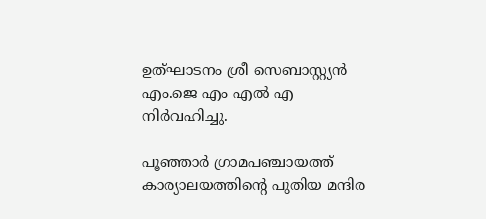ഉത്‌ഘാടനം ശ്രീ സെബാസ്റ്റ്യൻ എം.ജെ എം എൽ എ നിർവഹിച്ചു.

പൂഞ്ഞാർ ഗ്രാമപഞ്ചായത്ത് കാര്യാലയത്തിന്റെ പുതിയ മന്ദിര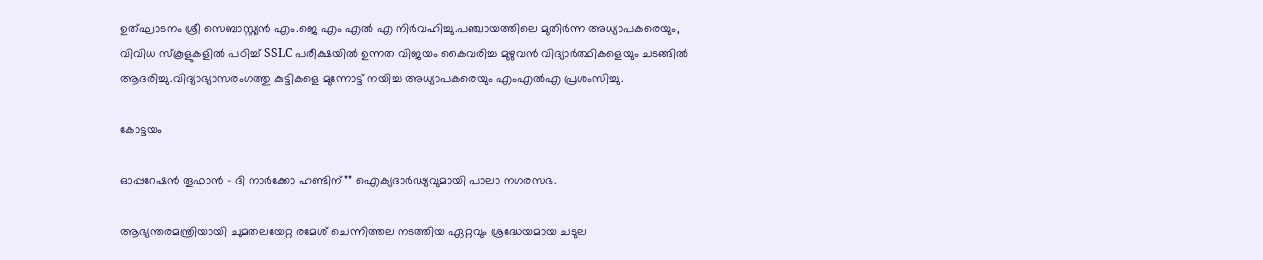ഉത്‌ഘാടനം ശ്രീ സെബാസ്റ്റ്യൻ എം.ജെ എം എൽ എ നിർവഹിച്ചു.പഞ്ചായത്തിലെ മുതിർന്ന അധ്യാപകരെയും, വിവിധ സ്കൂളുകളിൽ പഠിച്ച് SSLC പരീക്ഷയിൽ ഉന്നത വിജയം കൈവരിച്ച മുഴുവൻ വിദ്യാർത്ഥികളെയും ചടങ്ങിൽ ആദരിച്ചു.വിദ്യാഭ്യാസരംഗത്തു കുട്ടികളെ മുന്നോട്ട് നയിച്ച അധ്യാപകരെയും എംഎൽഎ പ്രശംസിച്ചു.

കോട്ടയം

ഓപ്പറേഷൻ തൂഫാൻ – ദി നാർക്കോ ഹണ്ടിന്”” ഐക്യദാർഢ്യവുമായി പാലാ നഗരസഭ.

ആഭ്യന്തരമന്ത്രിയായി ചുമതലയേറ്റ രമേശ് ചെന്നിത്തല നടത്തിയ ഏറ്റവും ശ്രദ്ധേയമായ ചടുല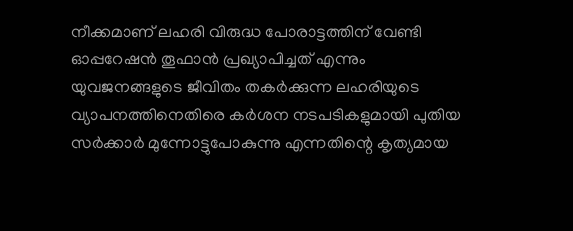നീക്കമാണ് ലഹരി വിരുദ്ധ പോരാട്ടത്തിന് വേണ്ടി ഓപ്പറേഷൻ തൂഫാൻ പ്രഖ്യാപിച്ചത് എന്നും യുവജനങ്ങളുടെ ജീവിതം തകർക്കുന്ന ലഹരിയുടെ വ്യാപനത്തിനെതിരെ കർശന നടപടികളുമായി പുതിയ സർക്കാർ മുന്നോട്ടുപോകുന്നു എന്നതിന്റെ കൃത്യമായ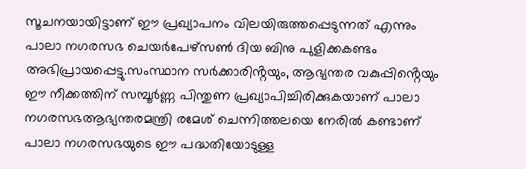സൂചനയായിട്ടാണ് ഈ പ്രഖ്യാപനം വിലയിരുത്തപ്പെടുന്നത് എന്നും പാലാ നഗരസഭ ചെയർപേഴ്‌സൺ ദിയ ബിനു പുളിക്കകണ്ടം അഭിപ്രായപ്പെട്ടു.സംസ്ഥാന സർക്കാരിൻ്റയും, ആഭ്യന്തര വകുപ്പിൻ്റെയും ഈ നീക്കത്തിന് സമ്പൂർണ്ണ പിന്തുണ പ്രഖ്യാപിച്ചിരിക്കുകയാണ് പാലാ നഗരസഭആഭ്യന്തരമന്ത്രി രമേശ് ചെന്നിത്തലയെ നേരിൽ കണ്ടാണ് പാലാ നഗരസഭയുടെ ഈ പദ്ധതിയോടുള്ള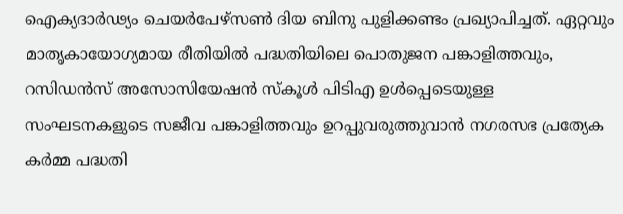ഐക്യദാർഢ്യം ചെയർപേഴ്‌സൺ ദിയ ബിനു പുളിക്കണ്ടം പ്രഖ്യാപിച്ചത്. ഏറ്റവും മാതൃകായോഗ്യമായ രീതിയിൽ പദ്ധതിയിലെ പൊതുജന പങ്കാളിത്തവും, റസിഡൻസ് അസോസിയേഷൻ സ്‌കൂൾ പിടിഎ ഉൾപ്പെടെയുള്ള സംഘടനകളുടെ സജീവ പങ്കാളിത്തവും ഉറപ്പുവരുത്തുവാൻ നഗരസഭ പ്രത്യേക കർമ്മ പദ്ധതി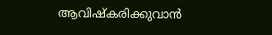ആവിഷ്കരിക്കുവാൻ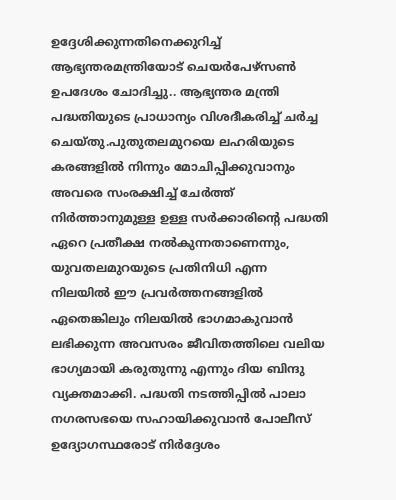ഉദ്ദേശിക്കുന്നതിനെക്കുറിച്ച് ആഭ്യന്തരമന്ത്രിയോട് ചെയർപേഴ്‌സൺ ഉപദേശം ചോദിച്ചു.. ആഭ്യന്തര മന്ത്രി പദ്ധതിയുടെ പ്രാധാന്യം വിശദീകരിച്ച് ചർച്ച ചെയ്‌തു.പുതുതലമുറയെ ലഹരിയുടെ കരങ്ങളിൽ നിന്നും മോചിപ്പിക്കുവാനും അവരെ സംരക്ഷിച്ച് ചേർത്ത് നിർത്താനുമുള്ള ഉള്ള സർക്കാരിൻ്റെ പദ്ധതി ഏറെ പ്രതീക്ഷ നൽകുന്നതാണെന്നും, യുവതലമുറയുടെ പ്രതിനിധി എന്ന നിലയിൽ ഈ പ്രവർത്തനങ്ങളിൽ ഏതെങ്കിലും നിലയിൽ ഭാഗമാകുവാൻ ലഭിക്കുന്ന അവസരം ജീവിതത്തിലെ വലിയ ഭാഗ്യമായി കരുതുന്നു എന്നും ദിയ ബിന്ദു വ്യക്തമാക്കി. പദ്ധതി നടത്തിപ്പിൽ പാലാ നഗരസഭയെ സഹായിക്കുവാൻ പോലീസ് ഉദ്യോഗസ്ഥരോട് നിർദ്ദേശം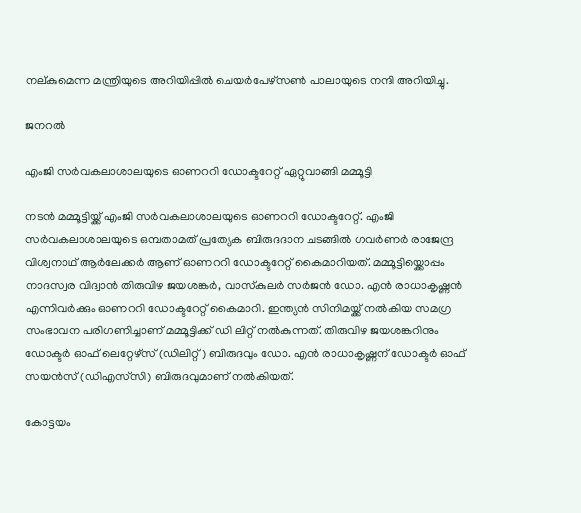നല്‌കുമെന്ന മന്ത്രിയുടെ അറിയിപ്പിൽ ചെയർപേഴ്‌സൺ പാലായുടെ നന്ദി അറിയിച്ചു.

ജനറൽ

എംജി സർവകലാശാലയുടെ ഓണററി ഡോക്ടറേറ്റ് ഏറ്റുവാങ്ങി മമ്മൂട്ടി

നടൻ മമ്മൂട്ടിയ്ക്ക് എംജി സർവകലാശാലയുടെ ഓണററി ഡോക്ടറേറ്റ്. എംജി സർവകലാശാലയുടെ ഒമ്പതാമത് പ്രത്യേക ബിരുദദാന ചടങ്ങിൽ ഗവർണർ രാജേന്ദ്ര വിശ്വനാഥ് ആർലേക്കർ ആണ് ഓണററി ഡോക്ടറേറ്റ് കൈമാറിയത്. മമ്മൂട്ടിയ്ക്കൊപ്പം നാദസ്വര വിദ്വാൻ തിരുവിഴ ജയശങ്കർ, വാസ്‌കുലർ സർജൻ ഡോ. എൻ രാധാകൃഷ്ണൻ എന്നിവർക്കും ഓണററി ഡോക്ടറേറ്റ് കൈമാറി. ഇന്ത്യൻ സിനിമയ്ക്ക്‌ നൽകിയ സമഗ്ര സംഭാവന പരിഗണിച്ചാണ് മമ്മൂട്ടിക്ക് ഡി ലിറ്റ് നൽകുന്നത്. തിരുവിഴ ജയശങ്കറിനും ഡോക്ടർ ഓഫ് ലെറ്റേഴ്‌സ് (ഡിലിറ്റ്) ബിരുദവും ഡോ. എൻ രാധാകൃഷ്ണന് ഡോക്ടർ ഓഫ് സയൻസ് (ഡിഎസ്‌സി) ബിരുദവുമാണ് നൽകിയത്.

കോട്ടയം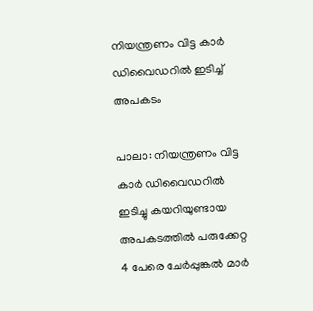നിയന്ത്രണം വിട്ട കാർ ഡിവൈഡറിൽ ഇടിച്ച് അപകടം

പാലാ: നിയന്ത്രണം വിട്ട കാർ ഡിവൈഡറിൽ ഇടിച്ചു കയറിയുണ്ടായ അപകടത്തിൽ പരുക്കേറ്റ 4 പേരെ ചേർപ്പുങ്കൽ മാർ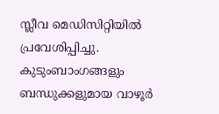സ്ലീവ മെഡിസിറ്റിയിൽ പ്രവേശിപ്പിച്ചു. കുടുംബാംഗങ്ങളും ബന്ധുക്കളുമായ വാഴൂർ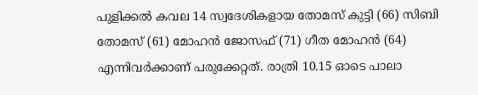പുളിക്കൽ കവല 14 സ്വദേശികളായ തോമസ് കുട്ടി (66) സിബി തോമസ് (61) മോഹൻ ജോസഫ് (71) ഗീത മോഹൻ (64) എന്നിവർക്കാണ് പരുക്കേറ്റത്. രാത്രി 10.15 ഓടെ പാലാ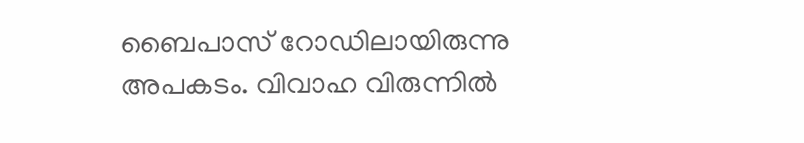ബൈപാസ് റോഡിലായിരുന്നു അപകടം. വിവാഹ വിരുന്നിൽ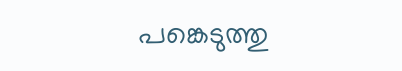പങ്കെടുത്തു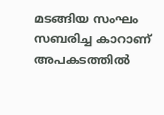മടങ്ങിയ സംഘം സബരിച്ച കാറാണ് അപകടത്തിൽ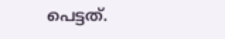പെട്ടത്.